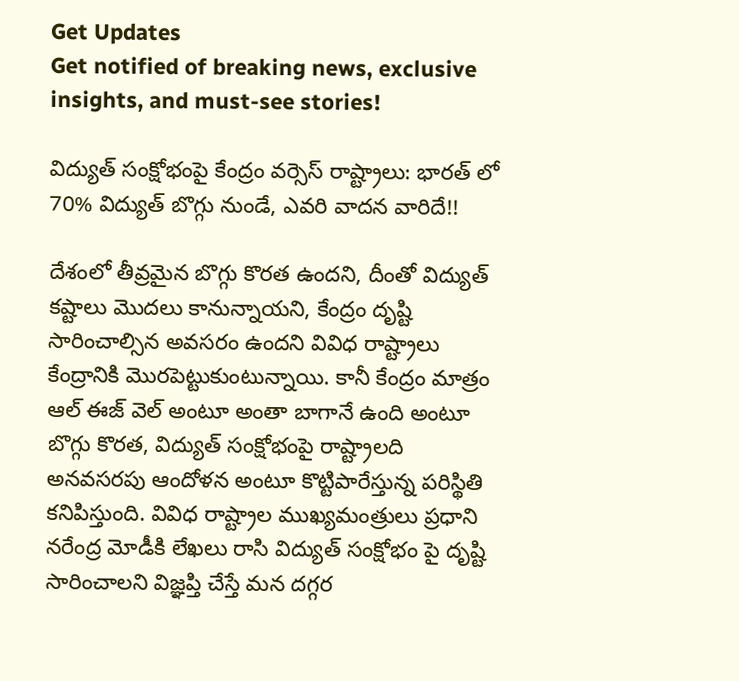Get Updates
Get notified of breaking news, exclusive insights, and must-see stories!

విద్యుత్ సంక్షోభంపై కేంద్రం వర్సెస్ రాష్ట్రాలు: భారత్ లో 70% విద్యుత్ బొగ్గు నుండే, ఎవరి వాదన వారిదే!!

దేశంలో తీవ్రమైన బొగ్గు కొరత ఉందని, దీంతో విద్యుత్ కష్టాలు మొదలు కానున్నాయని, కేంద్రం దృష్టి సారించాల్సిన అవసరం ఉందని వివిధ రాష్ట్రాలు కేంద్రానికి మొరపెట్టుకుంటున్నాయి. కానీ కేంద్రం మాత్రం ఆల్ ఈజ్ వెల్ అంటూ అంతా బాగానే ఉంది అంటూ బొగ్గు కొరత, విద్యుత్ సంక్షోభంపై రాష్ట్రాలది అనవసరపు ఆందోళన అంటూ కొట్టిపారేస్తున్న పరిస్థితి కనిపిస్తుంది. వివిధ రాష్ట్రాల ముఖ్యమంత్రులు ప్రధాని నరేంద్ర మోడీకి లేఖలు రాసి విద్యుత్ సంక్షోభం పై దృష్టి సారించాలని విజ్ఞప్తి చేస్తే మన దగ్గర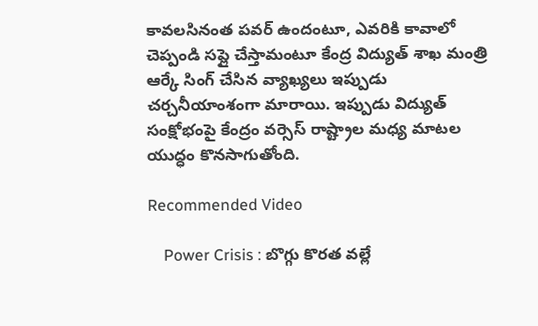కావలసినంత పవర్ ఉందంటూ, ఎవరికి కావాలో చెప్పండి సప్లై చేస్తామంటూ కేంద్ర విద్యుత్ శాఖ మంత్రి ఆర్కే సింగ్ చేసిన వ్యాఖ్యలు ఇప్పుడు చర్చనీయాంశంగా మారాయి. ఇప్పుడు విద్యుత్ సంక్షోభంపై కేంద్రం వర్సెస్ రాష్ట్రాల మధ్య మాటల యుద్ధం కొనసాగుతోంది.

Recommended Video

    Power Crisis : బొగ్గు కొరత వల్లే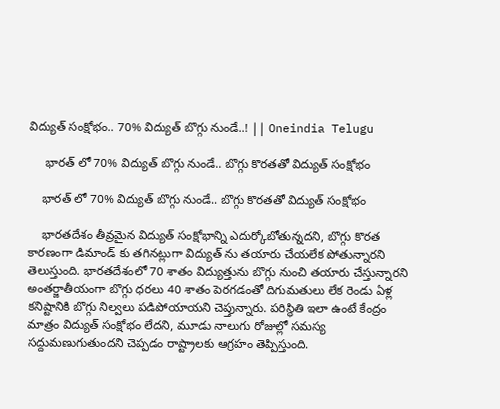విద్యుత్ సంక్షోభం.. 70% విద్యుత్ బొగ్గు నుండే..! || Oneindia Telugu

     భారత్ లో 70% విద్యుత్ బొగ్గు నుండే.. బొగ్గు కొరతతో విద్యుత్ సంక్షోభం

    భారత్ లో 70% విద్యుత్ బొగ్గు నుండే.. బొగ్గు కొరతతో విద్యుత్ సంక్షోభం

    భారతదేశం తీవ్రమైన విద్యుత్ సంక్షోభాన్ని ఎదుర్కోబోతున్నదని, బొగ్గు కొరత కారణంగా డిమాండ్ కు తగినట్లుగా విద్యుత్ ను తయారు చేయలేక పోతున్నారని తెలుస్తుంది. భారతదేశంలో 70 శాతం విద్యుత్తును బొగ్గు నుంచి తయారు చేస్తున్నారని అంతర్జాతీయంగా బొగ్గు ధరలు 40 శాతం పెరగడంతో దిగుమతులు లేక రెండు ఏళ్ల కనిష్టానికి బొగ్గు నిల్వలు పడిపోయాయని చెప్తున్నారు. పరిస్థితి ఇలా ఉంటే కేంద్రం మాత్రం విద్యుత్ సంక్షోభం లేదని, మూడు నాలుగు రోజుల్లో సమస్య సద్దుమణుగుతుందని చెప్పడం రాష్ట్రాలకు ఆగ్రహం తెప్పిస్తుంది.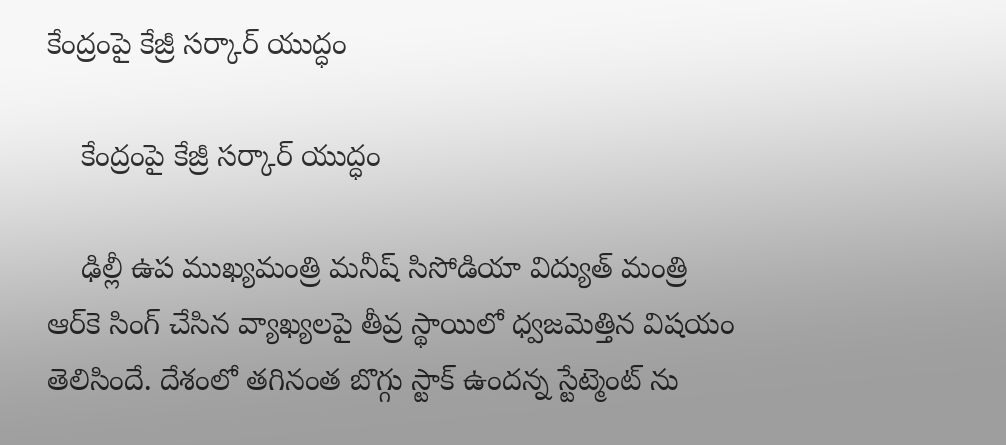కేంద్రంపై కేజ్రీ సర్కార్ యుద్ధం

    కేంద్రంపై కేజ్రీ సర్కార్ యుద్ధం

    ఢిల్లీ ఉప ముఖ్యమంత్రి మనీష్ సిసోడియా విద్యుత్ మంత్రి ఆర్‌కె సింగ్ చేసిన వ్యాఖ్యలపై తీవ్ర స్థాయిలో ధ్వజమెత్తిన విషయం తెలిసిందే. దేశంలో తగినంత బొగ్గు స్టాక్ ఉందన్న స్టేట్మెంట్ ను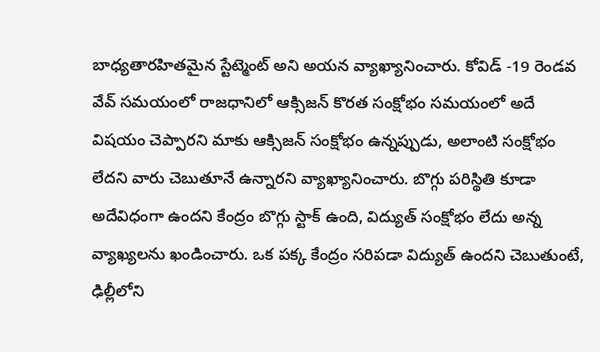బాధ్యతారహితమైన స్టేట్మెంట్ అని అయన వ్యాఖ్యానించారు. కోవిడ్ -19 రెండవ వేవ్ సమయంలో రాజధానిలో ఆక్సిజన్ కొరత సంక్షోభం సమయంలో అదే విషయం చెప్పారని మాకు ఆక్సిజన్ సంక్షోభం ఉన్నప్పుడు, అలాంటి సంక్షోభం లేదని వారు చెబుతూనే ఉన్నారని వ్యాఖ్యానించారు. బొగ్గు పరిస్థితి కూడా అదేవిధంగా ఉందని కేంద్రం బొగ్గు స్టాక్ ఉంది, విద్యుత్ సంక్షోభం లేదు అన్న వ్యాఖ్యలను ఖండించారు. ఒక పక్క కేంద్రం సరిపడా విద్యుత్ ఉందని చెబుతుంటే, ఢిల్లీలోని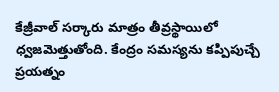కేజ్రీవాల్ సర్కారు మాత్రం తీవ్రస్థాయిలో ధ్వజమెత్తుతోంది. కేంద్రం సమస్యను కప్పిపుచ్చే ప్రయత్నం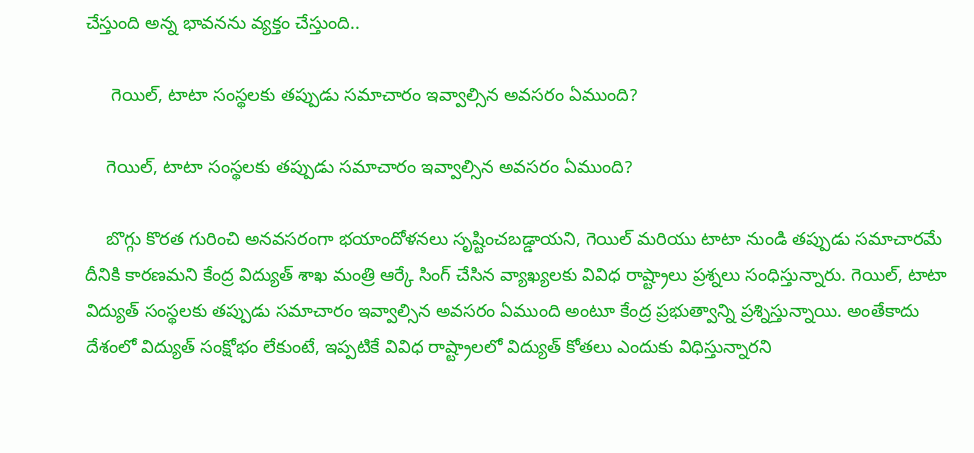చేస్తుంది అన్న భావనను వ్యక్తం చేస్తుంది..

     గెయిల్, టాటా సంస్థలకు తప్పుడు సమాచారం ఇవ్వాల్సిన అవసరం ఏముంది?

    గెయిల్, టాటా సంస్థలకు తప్పుడు సమాచారం ఇవ్వాల్సిన అవసరం ఏముంది?

    బొగ్గు కొరత గురించి అనవసరంగా భయాందోళనలు సృష్టించబడ్డాయని, గెయిల్ మరియు టాటా నుండి తప్పుడు సమాచారమే దీనికి కారణమని కేంద్ర విద్యుత్ శాఖ మంత్రి ఆర్కే సింగ్ చేసిన వ్యాఖ్యలకు వివిధ రాష్ట్రాలు ప్రశ్నలు సంధిస్తున్నారు. గెయిల్, టాటా విద్యుత్ సంస్థలకు తప్పుడు సమాచారం ఇవ్వాల్సిన అవసరం ఏముంది అంటూ కేంద్ర ప్రభుత్వాన్ని ప్రశ్నిస్తున్నాయి. అంతేకాదు దేశంలో విద్యుత్ సంక్షోభం లేకుంటే, ఇప్పటికే వివిధ రాష్ట్రాలలో విద్యుత్ కోతలు ఎందుకు విధిస్తున్నారని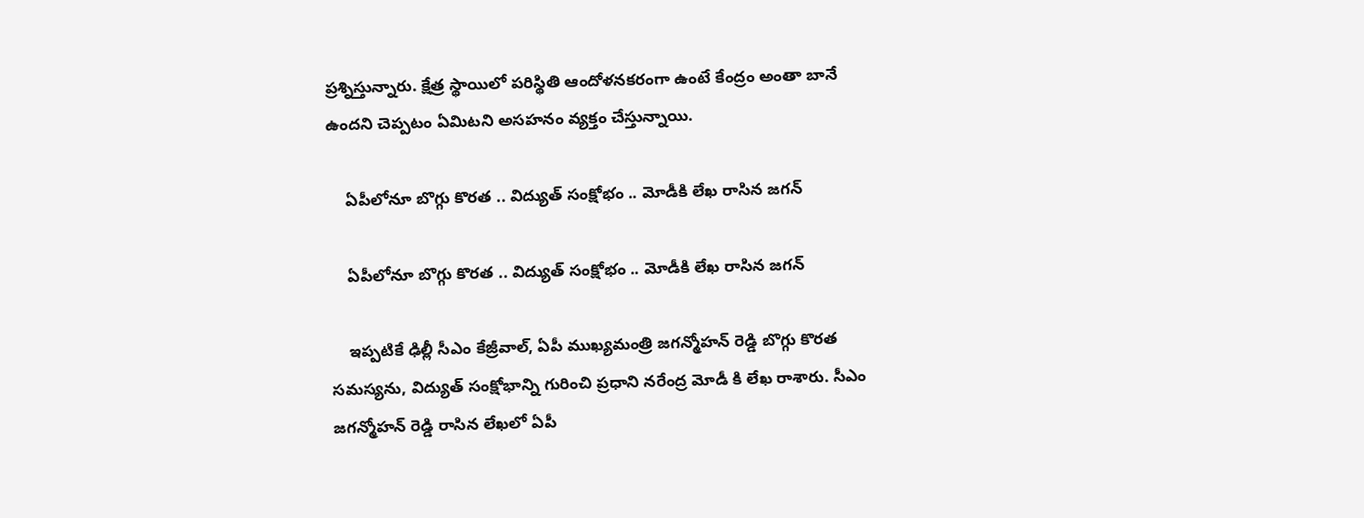ప్రశ్నిస్తున్నారు. క్షేత్ర స్థాయిలో పరిస్థితి ఆందోళనకరంగా ఉంటే కేంద్రం అంతా బానే ఉందని చెప్పటం ఏమిటని అసహనం వ్యక్తం చేస్తున్నాయి.

    ఏపీలోనూ బొగ్గు కొరత .. విద్యుత్ సంక్షోభం .. మోడీకి లేఖ రాసిన జగన్

    ఏపీలోనూ బొగ్గు కొరత .. విద్యుత్ సంక్షోభం .. మోడీకి లేఖ రాసిన జగన్

    ఇప్పటికే ఢిల్లీ సీఎం కేజ్రీవాల్, ఏపీ ముఖ్యమంత్రి జగన్మోహన్ రెడ్డి బొగ్గు కొరత సమస్యను, విద్యుత్ సంక్షోభాన్ని గురించి ప్రధాని నరేంద్ర మోడీ కి లేఖ రాశారు. సీఎం జగన్మోహన్ రెడ్డి రాసిన లేఖలో ఏపీ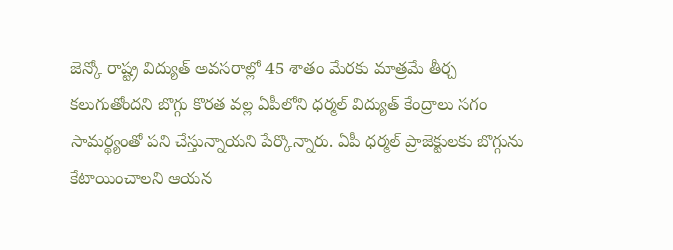జెన్కో రాష్ట్ర విద్యుత్ అవసరాల్లో 45 శాతం మేరకు మాత్రమే తీర్చ కలుగుతోందని బొగ్గు కొరత వల్ల ఏపీలోని ధర్మల్ విద్యుత్ కేంద్రాలు సగం సామర్థ్యంతో పని చేస్తున్నాయని పేర్కొన్నారు. ఏపీ ధర్మల్ ప్రాజెక్టులకు బొగ్గును కేటాయించాలని ఆయన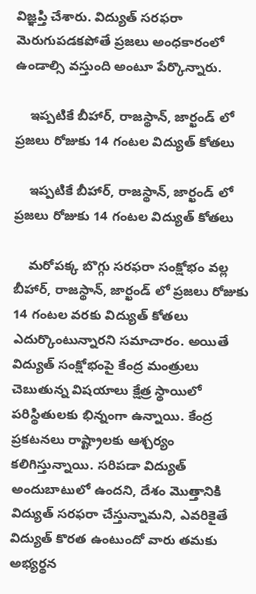విజ్ఞప్తి చేశారు. విద్యుత్ సరఫరా మెరుగుపడకపోతే ప్రజలు అంధకారంలో ఉండాల్సి వస్తుంది అంటూ పేర్కొన్నారు.

    ఇప్పటికే బీహార్, రాజస్థాన్, జార్ఖండ్ లో ప్రజలు రోజుకు 14 గంటల విద్యుత్ కోతలు

    ఇప్పటికే బీహార్, రాజస్థాన్, జార్ఖండ్ లో ప్రజలు రోజుకు 14 గంటల విద్యుత్ కోతలు

    మరోపక్క బొగ్గు సరఫరా సంక్షోభం వల్ల బీహార్, రాజస్థాన్, జార్ఖండ్ లో ప్రజలు రోజుకు 14 గంటల వరకు విద్యుత్ కోతలు ఎదుర్కొంటున్నారని సమాచారం. అయితే విద్యుత్ సంక్షోభంపై కేంద్ర మంత్రులు చెబుతున్న విషయాలు క్షేత్ర స్థాయిలో పరిస్థితులకు భిన్నంగా ఉన్నాయి. కేంద్ర ప్రకటనలు రాష్ట్రాలకు ఆశ్చర్యం కలిగిస్తున్నాయి. సరిపడా విద్యుత్ అందుబాటులో ఉందని, దేశం మొత్తానికి విద్యుత్ సరఫరా చేస్తున్నామని, ఎవరికైతే విద్యుత్ కొరత ఉంటుందో వారు తమకు అభ్యర్థన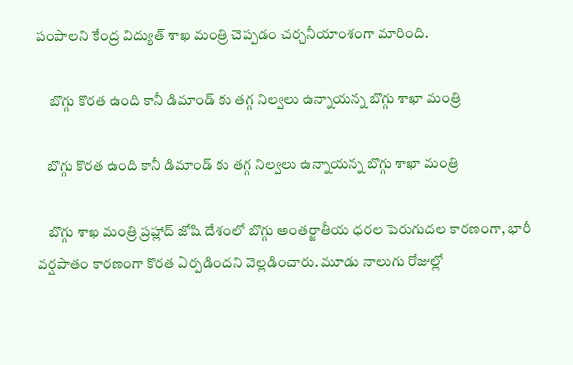పంపాలని కేంద్ర విద్యుత్ శాఖ మంత్రి చెప్పడం చర్చనీయాంశంగా మారింది.

     బొగ్గు కొరత ఉంది కానీ డిమాండ్ కు తగ్గ నిల్వలు ఉన్నాయన్న బొగ్గు శాఖా మంత్రి

    బొగ్గు కొరత ఉంది కానీ డిమాండ్ కు తగ్గ నిల్వలు ఉన్నాయన్న బొగ్గు శాఖా మంత్రి

    బొగ్గు శాఖ మంత్రి ప్రహ్లాద్ జోషి దేశంలో బొగ్గు అంతర్జాతీయ ధరల పెరుగుదల కారణంగా, భారీ వర్షపాతం కారణంగా కొరత ఏర్పడిందని వెల్లడించారు. మూడు నాలుగు రోజుల్లో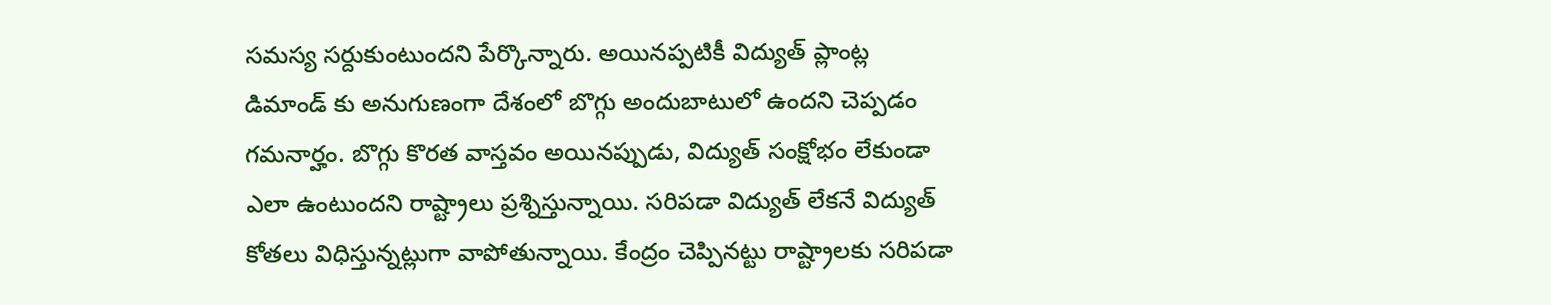సమస్య సర్దుకుంటుందని పేర్కొన్నారు. అయినప్పటికీ విద్యుత్ ప్లాంట్ల డిమాండ్ కు అనుగుణంగా దేశంలో బొగ్గు అందుబాటులో ఉందని చెప్పడం గమనార్హం. బొగ్గు కొరత వాస్తవం అయినప్పుడు, విద్యుత్ సంక్షోభం లేకుండా ఎలా ఉంటుందని రాష్ట్రాలు ప్రశ్నిస్తున్నాయి. సరిపడా విద్యుత్ లేకనే విద్యుత్ కోతలు విధిస్తున్నట్లుగా వాపోతున్నాయి. కేంద్రం చెప్పినట్టు రాష్ట్రాలకు సరిపడా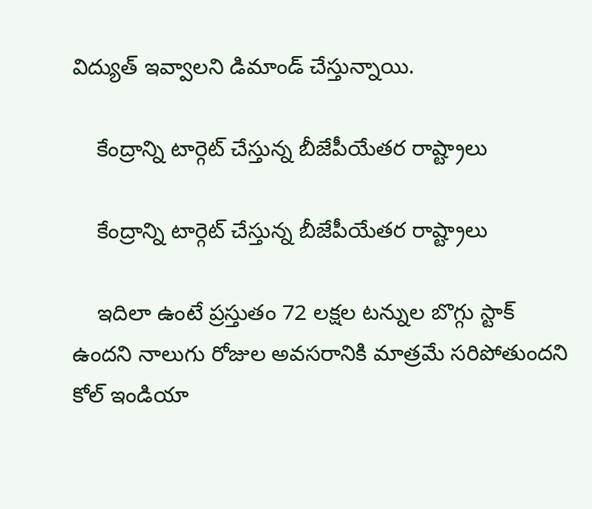విద్యుత్ ఇవ్వాలని డిమాండ్ చేస్తున్నాయి.

    కేంద్రాన్ని టార్గెట్ చేస్తున్న బీజేపీయేతర రాష్ట్రాలు

    కేంద్రాన్ని టార్గెట్ చేస్తున్న బీజేపీయేతర రాష్ట్రాలు

    ఇదిలా ఉంటే ప్రస్తుతం 72 లక్షల టన్నుల బొగ్గు స్టాక్ ఉందని నాలుగు రోజుల అవసరానికి మాత్రమే సరిపోతుందని కోల్ ఇండియా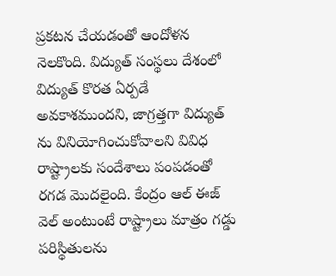ప్రకటన చేయడంతో ఆందోళన నెలకొంది. విద్యుత్ సంస్థలు దేశంలో విద్యుత్ కొరత ఏర్పడే అవకాశముందని, జాగ్రత్తగా విద్యుత్ ను వినియోగించుకోవాలని వివిధ రాష్ట్రాలకు సందేశాలు పంపడంతో రగడ మొదలైంది. కేంద్రం ఆల్ ఈజ్ వెల్ అంటుంటే రాష్ట్రాలు మాత్రం గడ్డు పరిస్థితులను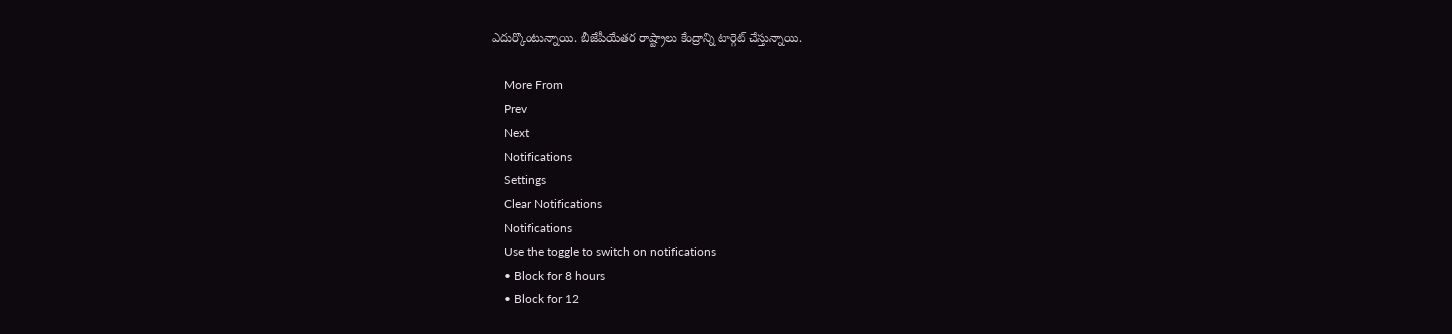ఎదుర్కొంటున్నాయి. బీజేపీయేతర రాష్ట్రాలు కేంద్రాన్ని టార్గెట్ చేస్తున్నాయి.

    More From
    Prev
    Next
    Notifications
    Settings
    Clear Notifications
    Notifications
    Use the toggle to switch on notifications
    • Block for 8 hours
    • Block for 12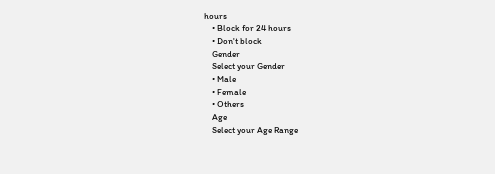hours
    • Block for 24 hours
    • Don't block
    Gender
    Select your Gender
    • Male
    • Female
    • Others
    Age
    Select your Age Range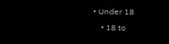• Under 18
    • 18 to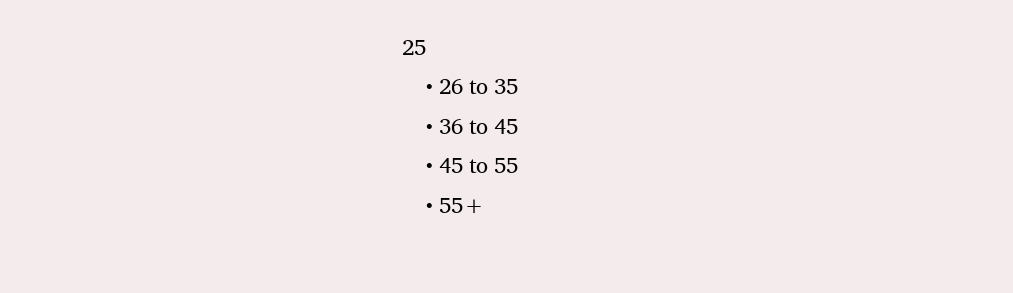25
    • 26 to 35
    • 36 to 45
    • 45 to 55
    • 55+